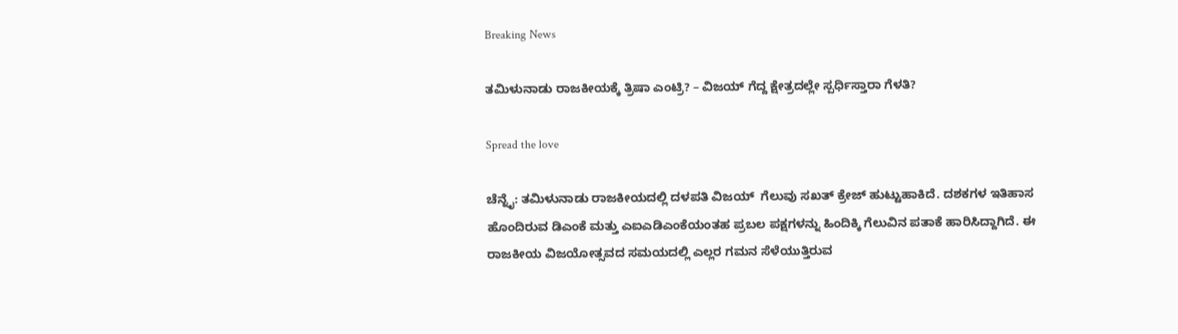Breaking News

ತಮಿಳುನಾಡು ರಾಜಕೀಯಕ್ಕೆ ತ್ರಿಷಾ ಎಂಟ್ರಿ? – ವಿಜಯ್ ಗೆದ್ದ ಕ್ಷೇತ್ರದಲ್ಲೇ ಸ್ಪರ್ಧಿಸ್ತಾರಾ ಗೆಳತಿ?

Spread the love

ಚೆನ್ನೈ: ತಮಿಳುನಾಡು ರಾಜಕೀಯದಲ್ಲಿ ದಳಪತಿ ವಿಜಯ್  ಗೆಲುವು ಸಖತ್ ಕ್ರೇಜ್ ಹುಟ್ಟುಹಾಕಿದೆ. ದಶಕಗಳ ಇತಿಹಾಸ ಹೊಂದಿರುವ ಡಿಎಂಕೆ ಮತ್ತು ಎಐಎಡಿಎಂಕೆಯಂತಹ ಪ್ರಬಲ ಪಕ್ಷಗಳನ್ನು ಹಿಂದಿಕ್ಕಿ ಗೆಲುವಿನ ಪತಾಕೆ ಹಾರಿಸಿದ್ದಾಗಿದೆ. ಈ ರಾಜಕೀಯ ವಿಜಯೋತ್ಸವದ ಸಮಯದಲ್ಲಿ ಎಲ್ಲರ ಗಮನ ಸೆಳೆಯುತ್ತಿರುವ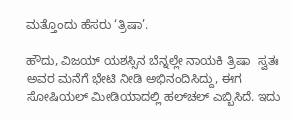ಮತ್ತೊಂದು ಹೆಸರು ‘ತ್ರಿಷಾ’.

ಹೌದು, ವಿಜಯ್ ಯಶಸ್ಸಿನ ಬೆನ್ನಲ್ಲೇ ನಾಯಕಿ ತ್ರಿಷಾ  ಸ್ವತಃ ಅವರ ಮನೆಗೆ ಭೇಟಿ ನೀಡಿ ಅಭಿನಂದಿಸಿದ್ದು, ಈಗ ಸೋಷಿಯಲ್ ಮೀಡಿಯಾದಲ್ಲಿ ಹಲ್‌ಚಲ್ ಎಬ್ಬಿಸಿದೆ. ಇದು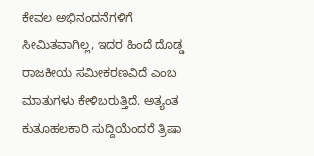ಕೇವಲ ಅಭಿನಂದನೆಗಳಿಗೆ ಸೀಮಿತವಾಗಿಲ್ಲ, ಇದರ ಹಿಂದೆ ದೊಡ್ಡ ರಾಜಕೀಯ ಸಮೀಕರಣವಿದೆ ಎಂಬ ಮಾತುಗಳು ಕೇಳಿಬರುತ್ತಿದೆ. ಅತ್ಯಂತ ಕುತೂಹಲಕಾರಿ ಸುದ್ದಿಯೆಂದರೆ ತ್ರಿಷಾ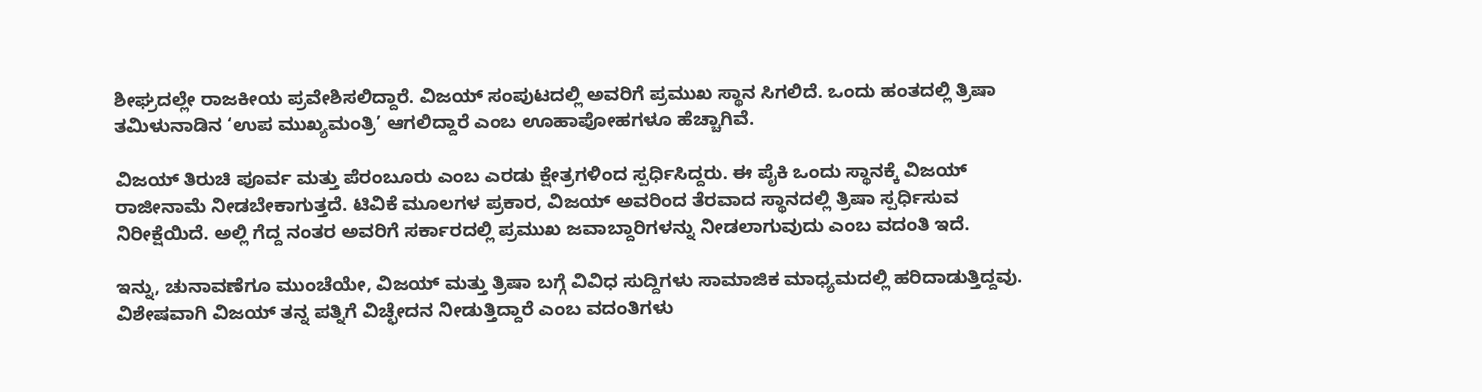ಶೀಘ್ರದಲ್ಲೇ ರಾಜಕೀಯ ಪ್ರವೇಶಿಸಲಿದ್ದಾರೆ. ವಿಜಯ್ ಸಂಪುಟದಲ್ಲಿ ಅವರಿಗೆ ಪ್ರಮುಖ ಸ್ಥಾನ ಸಿಗಲಿದೆ. ಒಂದು ಹಂತದಲ್ಲಿ ತ್ರಿಷಾ ತಮಿಳುನಾಡಿನ ‘ಉಪ ಮುಖ್ಯಮಂತ್ರಿ’ ಆಗಲಿದ್ದಾರೆ ಎಂಬ ಊಹಾಪೋಹಗಳೂ ಹೆಚ್ಚಾಗಿವೆ.

ವಿಜಯ್ ತಿರುಚಿ ಪೂರ್ವ ಮತ್ತು ಪೆರಂಬೂರು ಎಂಬ ಎರಡು ಕ್ಷೇತ್ರಗಳಿಂದ ಸ್ಪರ್ಧಿಸಿದ್ದರು. ಈ ಪೈಕಿ ಒಂದು ಸ್ಥಾನಕ್ಕೆ ವಿಜಯ್ ರಾಜೀನಾಮೆ ನೀಡಬೇಕಾಗುತ್ತದೆ. ಟಿವಿಕೆ ಮೂಲಗಳ ಪ್ರಕಾರ, ವಿಜಯ್ ಅವರಿಂದ ತೆರವಾದ ಸ್ಥಾನದಲ್ಲಿ ತ್ರಿಷಾ ಸ್ಪರ್ಧಿಸುವ ನಿರೀಕ್ಷೆಯಿದೆ. ಅಲ್ಲಿ ಗೆದ್ದ ನಂತರ ಅವರಿಗೆ ಸರ್ಕಾರದಲ್ಲಿ ಪ್ರಮುಖ ಜವಾಬ್ದಾರಿಗಳನ್ನು ನೀಡಲಾಗುವುದು ಎಂಬ ವದಂತಿ ಇದೆ.

ಇನ್ನು, ಚುನಾವಣೆಗೂ ಮುಂಚೆಯೇ, ವಿಜಯ್ ಮತ್ತು ತ್ರಿಷಾ ಬಗ್ಗೆ ವಿವಿಧ ಸುದ್ದಿಗಳು ಸಾಮಾಜಿಕ ಮಾಧ್ಯಮದಲ್ಲಿ ಹರಿದಾಡುತ್ತಿದ್ದವು. ವಿಶೇಷವಾಗಿ ವಿಜಯ್ ತನ್ನ ಪತ್ನಿಗೆ ವಿಚ್ಛೇದನ ನೀಡುತ್ತಿದ್ದಾರೆ ಎಂಬ ವದಂತಿಗಳು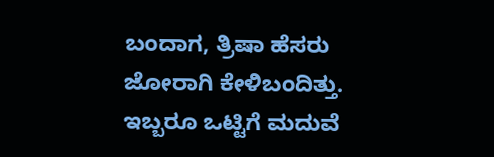ಬಂದಾಗ, ತ್ರಿಷಾ ಹೆಸರು ಜೋರಾಗಿ ಕೇಳಿಬಂದಿತ್ತು. ಇಬ್ಬರೂ ಒಟ್ಟಿಗೆ ಮದುವೆ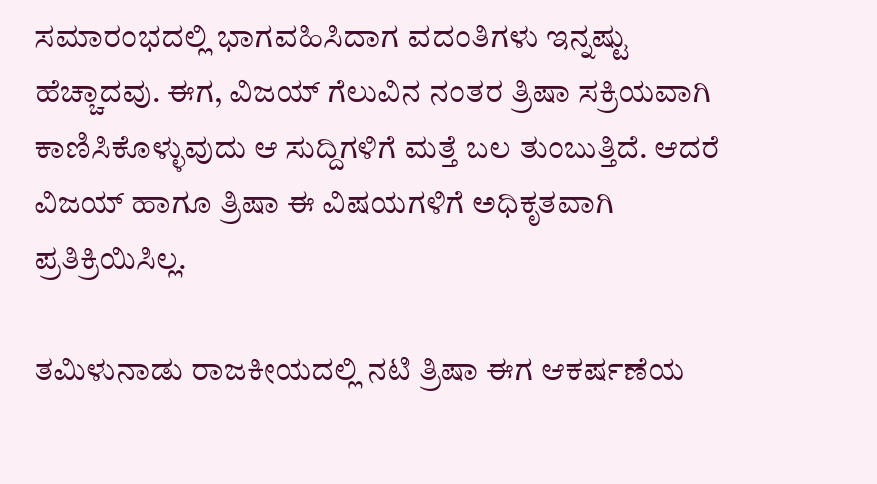ಸಮಾರಂಭದಲ್ಲಿ ಭಾಗವಹಿಸಿದಾಗ ವದಂತಿಗಳು ಇನ್ನಷ್ಟು ಹೆಚ್ಚಾದವು. ಈಗ, ವಿಜಯ್ ಗೆಲುವಿನ ನಂತರ ತ್ರಿಷಾ ಸಕ್ರಿಯವಾಗಿ ಕಾಣಿಸಿಕೊಳ್ಳುವುದು ಆ ಸುದ್ದಿಗಳಿಗೆ ಮತ್ತೆ ಬಲ ತುಂಬುತ್ತಿದೆ. ಆದರೆ ವಿಜಯ್ ಹಾಗೂ ತ್ರಿಷಾ ಈ ವಿಷಯಗಳಿಗೆ ಅಧಿಕೃತವಾಗಿ ಪ್ರತಿಕ್ರಿಯಿಸಿಲ್ಲ.

ತಮಿಳುನಾಡು ರಾಜಕೀಯದಲ್ಲಿ ನಟಿ ತ್ರಿಷಾ ಈಗ ಆಕರ್ಷಣೆಯ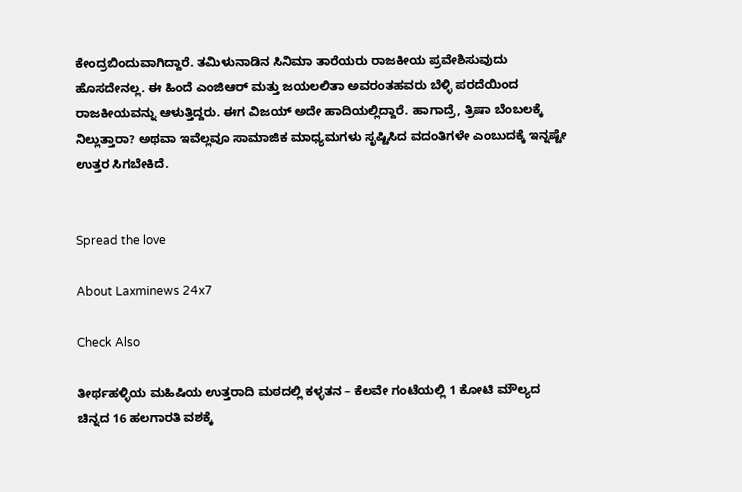ಕೇಂದ್ರಬಿಂದುವಾಗಿದ್ದಾರೆ. ತಮಿಳುನಾಡಿನ ಸಿನಿಮಾ ತಾರೆಯರು ರಾಜಕೀಯ ಪ್ರವೇಶಿಸುವುದು ಹೊಸದೇನಲ್ಲ. ಈ ಹಿಂದೆ ಎಂಜಿಆರ್ ಮತ್ತು ಜಯಲಲಿತಾ ಅವರಂತಹವರು ಬೆಳ್ಳಿ ಪರದೆಯಿಂದ ರಾಜಕೀಯವನ್ನು ಆಳುತ್ತಿದ್ದರು. ಈಗ ವಿಜಯ್ ಅದೇ ಹಾದಿಯಲ್ಲಿದ್ದಾರೆ. ಹಾಗಾದ್ರೆ, ತ್ರಿಷಾ ಬೆಂಬಲಕ್ಕೆ ನಿಲ್ಲುತ್ತಾರಾ? ಅಥವಾ ಇವೆಲ್ಲವೂ ಸಾಮಾಜಿಕ ಮಾಧ್ಯಮಗಳು ಸೃಷ್ಟಿಸಿದ ವದಂತಿಗಳೇ ಎಂಬುದಕ್ಕೆ ಇನ್ನಷ್ಟೇ ಉತ್ತರ ಸಿಗಬೇಕಿದೆ.


Spread the love

About Laxminews 24x7

Check Also

ತೀರ್ಥಹಳ್ಳಿಯ ಮಹಿಷಿಯ ಉತ್ತರಾದಿ ಮಠದಲ್ಲಿ ಕಳ್ಳತನ – ಕೆಲವೇ ಗಂಟೆಯಲ್ಲಿ 1 ಕೋಟಿ ಮೌಲ್ಯದ ಚಿನ್ನದ 16 ಹಲಗಾರತಿ ವಶಕ್ಕೆ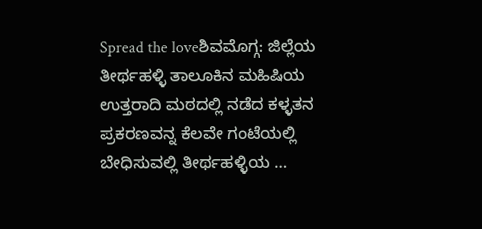Spread the loveಶಿವಮೊಗ್ಗ: ಜಿಲ್ಲೆಯ ತೀರ್ಥಹಳ್ಳಿ ತಾಲೂಕಿನ ಮಹಿಷಿಯ ಉತ್ತರಾದಿ ಮಠದಲ್ಲಿ ನಡೆದ ಕಳ್ಳತನ ಪ್ರಕರಣವನ್ನ ಕೆಲವೇ ಗಂಟೆಯಲ್ಲಿ ಬೇಧಿಸುವಲ್ಲಿ ತೀರ್ಥಹಳ್ಳಿಯ …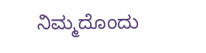ನಿಮ್ಮದೊಂದು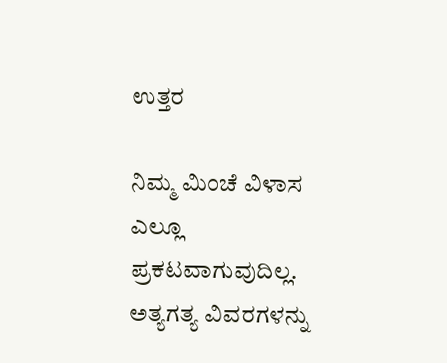ಉತ್ತರ

ನಿಮ್ಮ ಮಿಂಚೆ ವಿಳಾಸ ಎಲ್ಲೂ ಪ್ರಕಟವಾಗುವುದಿಲ್ಲ. ಅತ್ಯಗತ್ಯ ವಿವರಗಳನ್ನು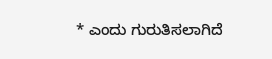* ಎಂದು ಗುರುತಿಸಲಾಗಿದೆ